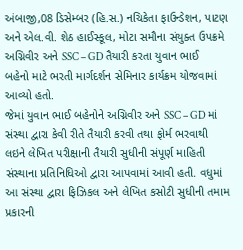અંબાજી,08 ડિસેમ્બર (હિ.સ.) નચિકેતા ફાઉન્ડેશન, પાટણ અને એલ.વી. શેઠ હાઈસ્કૂલ, મોટા સમૌના સંયુક્ત ઉપક્રમે અગ્નિવીર અને SSC – GD તૈયારી કરતા યુવાન ભાઈ બહેનો માટે ભરતી માર્ગદર્શન સેમિનાર કાર્યક્રમ યોજવામાં આવ્યો હતો.
જેમાં યુવાન ભાઈ બહેનોને અગ્નિવીર અને SSC – GD માં સંસ્થા દ્વારા કેવી રીતે તૈયારી કરવી તથા ફોર્મ ભરવાથી લઇને લેખિત પરીક્ષાની તૈયારી સુધીની સંપૂર્ણ માહિતી સંસ્થાના પ્રતિનિધિઓ દ્વારા આપવામાં આવી હતી. વધુમાં આ સંસ્થા દ્વારા ફિઝિકલ અને લેખિત કસોટી સુધીની તમામ પ્રકારની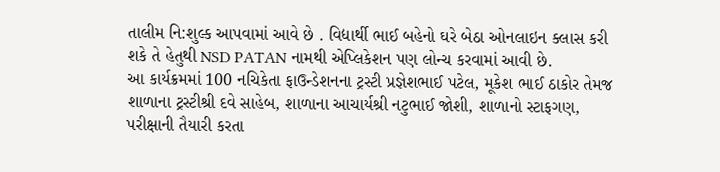તાલીમ નિ:શુલ્ક આપવામાં આવે છે . વિદ્યાર્થી ભાઈ બહેનો ઘરે બેઠા ઓનલાઇન ક્લાસ કરી શકે તે હેતુથી NSD PATAN નામથી એપ્લિકેશન પણ લોન્ચ કરવામાં આવી છે.
આ કાર્યક્રમમાં 100 નચિકેતા ફાઉન્ડેશનના ટ્રસ્ટી પ્રજ્ઞેશભાઈ પટેલ, મૂકેશ ભાઈ ઠાકોર તેમજ શાળાના ટ્રસ્ટીશ્રી દવે સાહેબ, શાળાના આચાર્યશ્રી નટુભાઈ જોશી, શાળાનો સ્ટાફગણ, પરીક્ષાની તૈયારી કરતા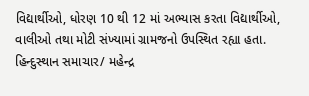વિદ્યાર્થીઓ, ધોરણ 10 થી 12 માં અભ્યાસ કરતા વિદ્યાર્થીઓ, વાલીઓ તથા મોટી સંખ્યામાં ગ્રામજનો ઉપસ્થિત રહ્યા હતા.
હિન્દુસ્થાન સમાચાર/ મહેન્દ્ર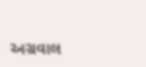અગ્રવાલ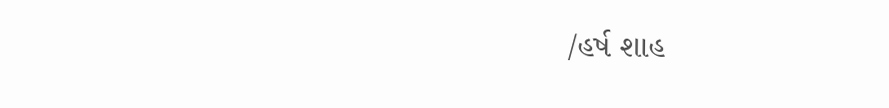/હર્ષ શાહ